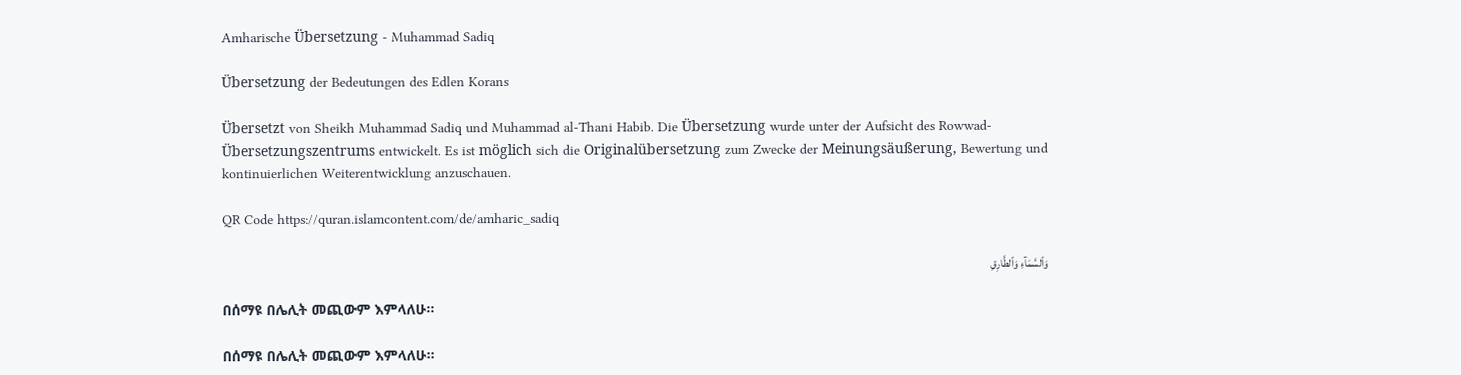Amharische Übersetzung - Muhammad Sadiq

Übersetzung der Bedeutungen des Edlen Korans

Übersetzt von Sheikh Muhammad Sadiq und Muhammad al-Thani Habib. Die Übersetzung wurde unter der Aufsicht des Rowwad-Übersetzungszentrums entwickelt. Es ist möglich sich die Originalübersetzung zum Zwecke der Meinungsäußerung, Bewertung und kontinuierlichen Weiterentwicklung anzuschauen.

QR Code https://quran.islamcontent.com/de/amharic_sadiq

وَٱلسَّمَآءِ وَٱلطَّارِقِ

በሰማዩ በሌሊት መጪውም እምላለሁ፡፡

በሰማዩ በሌሊት መጪውም እምላለሁ፡፡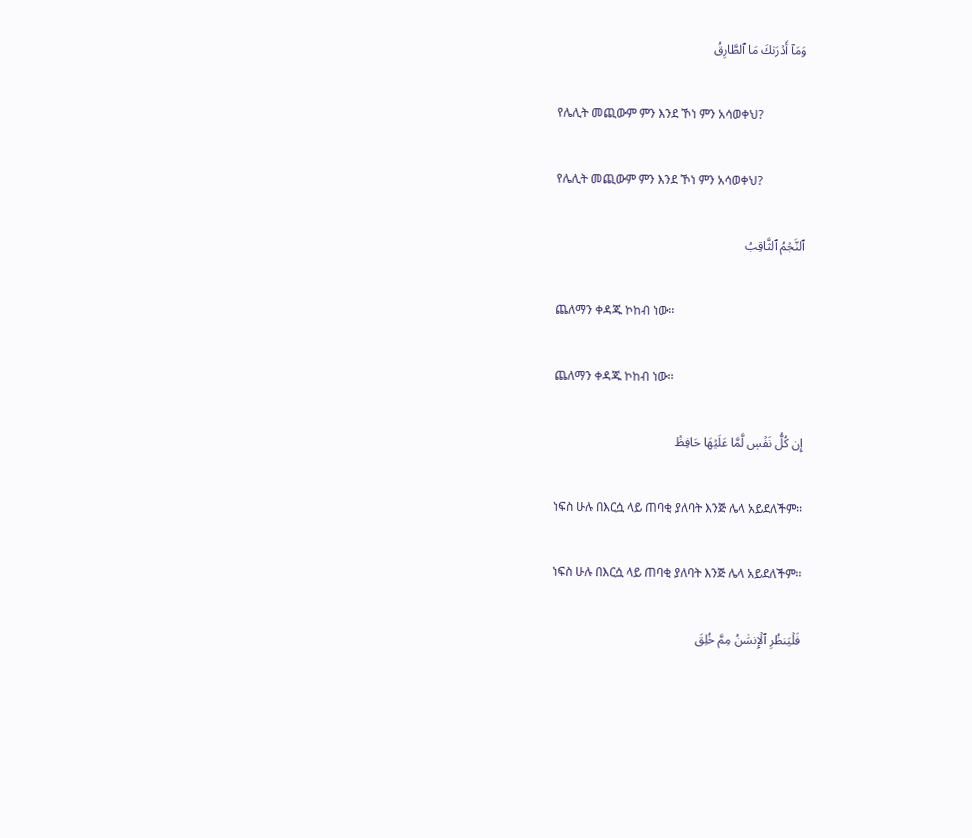وَمَآ أَدۡرَىٰكَ مَا ٱلطَّارِقُ

የሌሊት መጪውም ምን እንደ ኾነ ምን አሳወቀህ?

የሌሊት መጪውም ምን እንደ ኾነ ምን አሳወቀህ?

ٱلنَّجۡمُ ٱلثَّاقِبُ

ጨለማን ቀዳጁ ኮከብ ነው፡፡

ጨለማን ቀዳጁ ኮከብ ነው፡፡

إِن كُلُّ نَفۡسٖ لَّمَّا عَلَيۡهَا حَافِظٞ

ነፍስ ሁሉ በእርሷ ላይ ጠባቂ ያለባት እንጅ ሌላ አይደለችም፡፡

ነፍስ ሁሉ በእርሷ ላይ ጠባቂ ያለባት እንጅ ሌላ አይደለችም፡፡

فَلۡيَنظُرِ ٱلۡإِنسَٰنُ مِمَّ خُلِقَ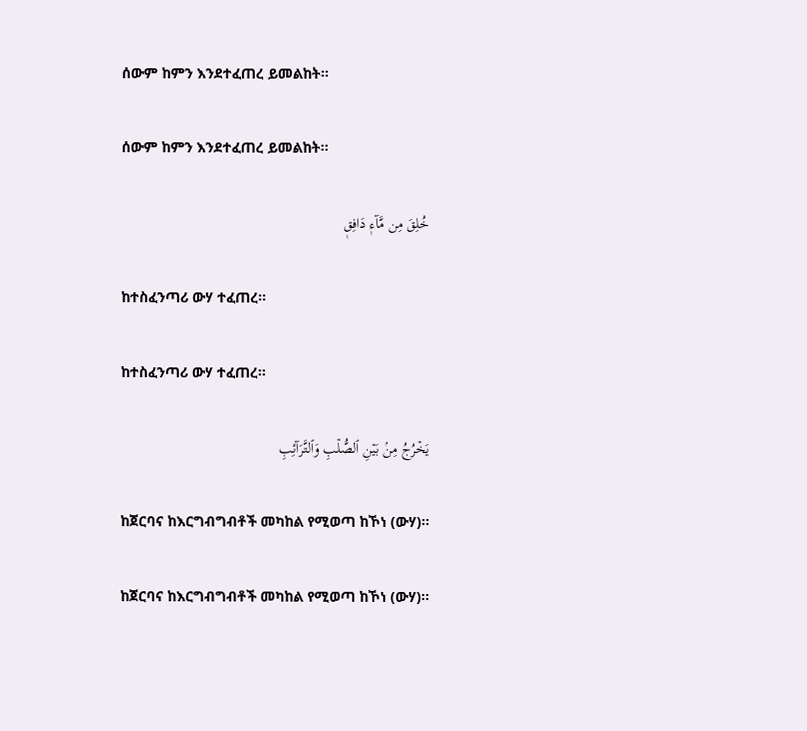ሰውም ከምን እንደተፈጠረ ይመልከት፡፡

ሰውም ከምን እንደተፈጠረ ይመልከት፡፡

خُلِقَ مِن مَّآءٖ دَافِقٖ

ከተስፈንጣሪ ውሃ ተፈጠረ፡፡

ከተስፈንጣሪ ውሃ ተፈጠረ፡፡

يَخۡرُجُ مِنۢ بَيۡنِ ٱلصُّلۡبِ وَٱلتَّرَآئِبِ

ከጀርባና ከእርግብግብቶች መካከል የሚወጣ ከኾነ (ውሃ)፡፡

ከጀርባና ከእርግብግብቶች መካከል የሚወጣ ከኾነ (ውሃ)፡፡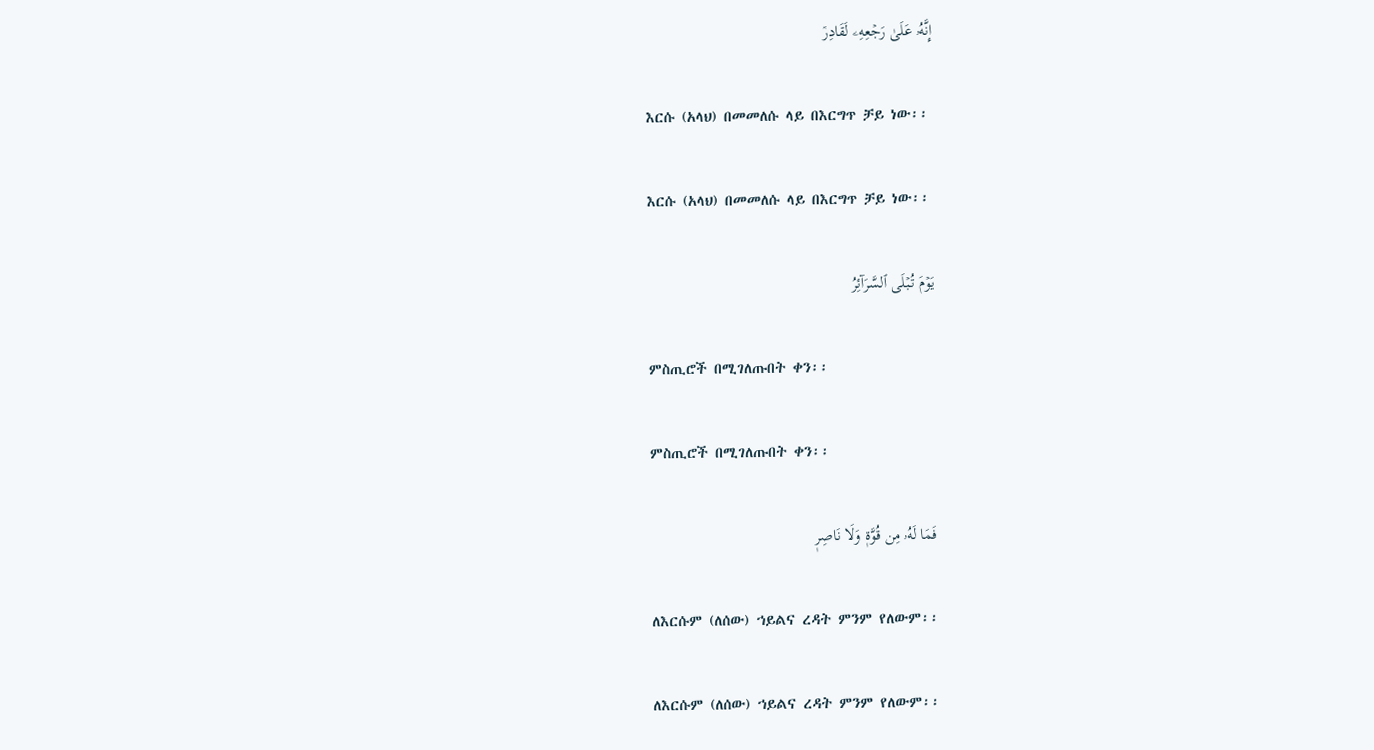إِنَّهُۥ عَلَىٰ رَجۡعِهِۦ لَقَادِرٞ

እርሱ (አላህ) በመመለሱ ላይ በእርግጥ ቻይ ነው፡፡

እርሱ (አላህ) በመመለሱ ላይ በእርግጥ ቻይ ነው፡፡

يَوۡمَ تُبۡلَى ٱلسَّرَآئِرُ

ምስጢሮች በሚገለጡበት ቀን፡፡

ምስጢሮች በሚገለጡበት ቀን፡፡

فَمَا لَهُۥ مِن قُوَّةٖ وَلَا نَاصِرٖ

ለእርሱም (ለሰው) ኀይልና ረዳት ምንም የለውም፡፡

ለእርሱም (ለሰው) ኀይልና ረዳት ምንም የለውም፡፡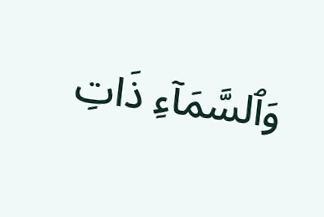وَٱلسَّمَآءِ ذَاتِ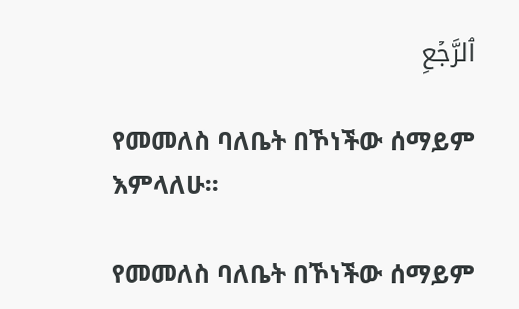ٱلرَّجۡعِ

የመመለስ ባለቤት በኾነችው ሰማይም እምላለሁ፡፡

የመመለስ ባለቤት በኾነችው ሰማይም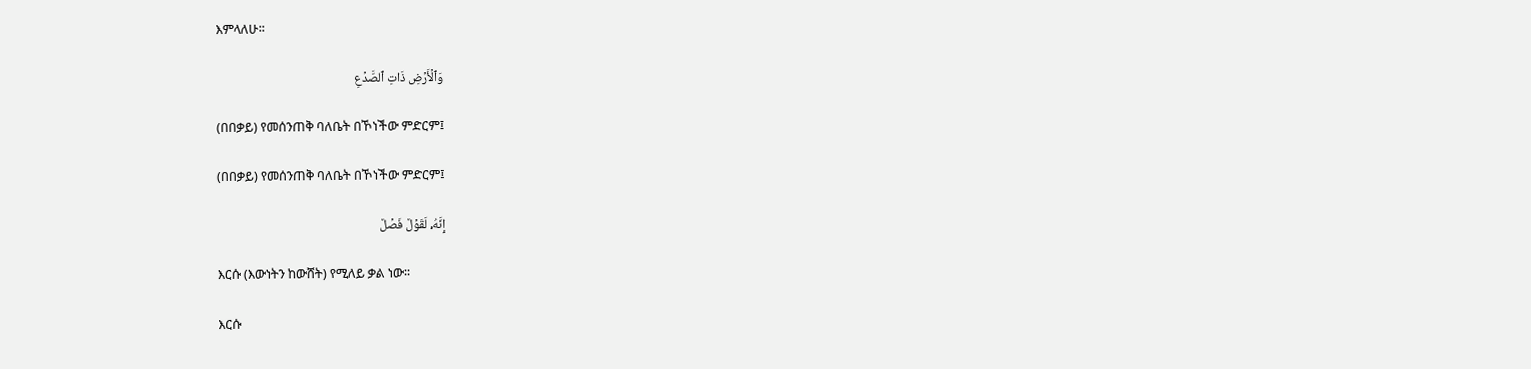እምላለሁ፡፡

وَٱلۡأَرۡضِ ذَاتِ ٱلصَّدۡعِ

(በበቃይ) የመሰንጠቅ ባለቤት በኾነችው ምድርም፤

(በበቃይ) የመሰንጠቅ ባለቤት በኾነችው ምድርም፤

إِنَّهُۥ لَقَوۡلٞ فَصۡلٞ

እርሱ (እውነትን ከውሸት) የሚለይ ቃል ነው፡፡

እርሱ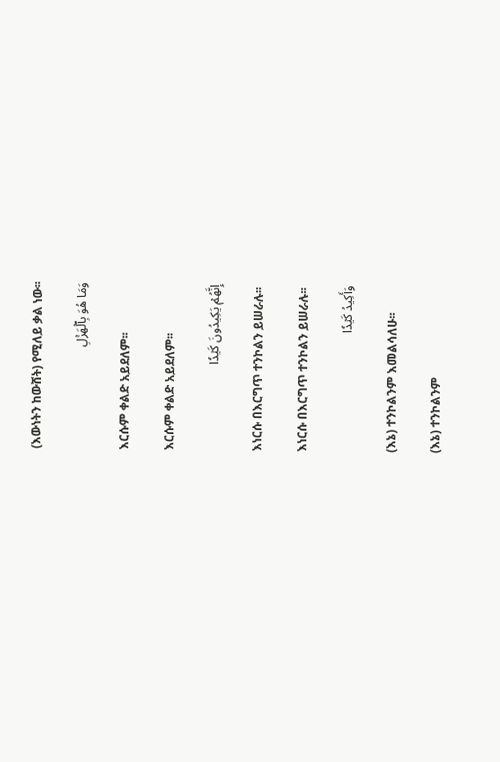(እውነትን ከውሸት) የሚለይ ቃል ነው፡፡

وَمَا هُوَ بِٱلۡهَزۡلِ

እርሱም ቀልድ አይደለም፡፡

እርሱም ቀልድ አይደለም፡፡

إِنَّهُمۡ يَكِيدُونَ كَيۡدٗا

እነርሱ በእርግጥ ተንኮልን ይሠራሉ፡፡

እነርሱ በእርግጥ ተንኮልን ይሠራሉ፡፡

وَأَكِيدُ كَيۡدٗا

(እኔ) ተንኮልንም እመልሳለሁ፡፡

(እኔ) ተንኮልንም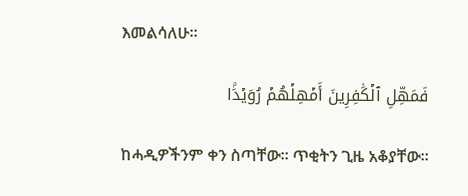እመልሳለሁ፡፡

فَمَهِّلِ ٱلۡكَٰفِرِينَ أَمۡهِلۡهُمۡ رُوَيۡدَۢا

ከሓዲዎችንም ቀን ስጣቸው፡፡ ጥቂትን ጊዜ አቆያቸው፡፡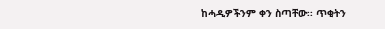ከሓዲዎችንም ቀን ስጣቸው፡፡ ጥቂትን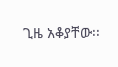ጊዜ አቆያቸው፡፡